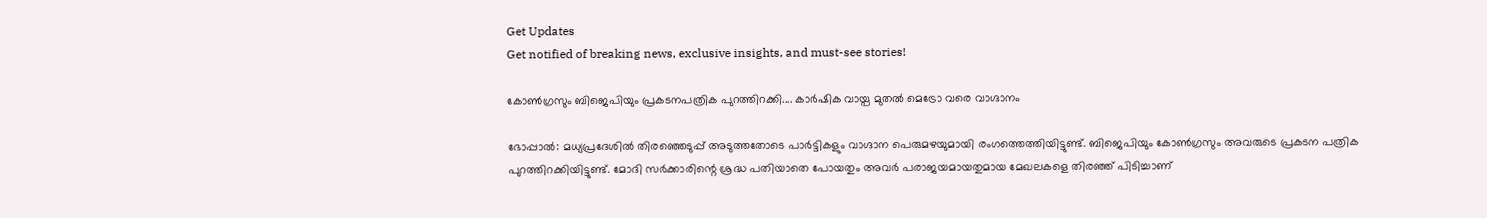Get Updates
Get notified of breaking news, exclusive insights, and must-see stories!

കോണ്‍ഗ്രസും ബിജെപിയും പ്രകടനപത്രിക പുറത്തിറക്കി.... കാര്‍ഷിക വായ്പ മുതല്‍ മെട്രോ വരെ വാഗ്ദാനം

ഭോപ്പാല്‍: മധ്യപ്രദേശില്‍ തിരഞ്ഞെടുപ്പ് അടുത്തതോടെ പാര്‍ട്ടികളും വാഗ്ദാന പെരുമഴയുമായി രംഗത്തെത്തിയിട്ടുണ്ട്. ബിജെപിയും കോണ്‍ഗ്രസും അവരുടെ പ്രകടന പത്രിക പുറത്തിറക്കിയിട്ടുണ്ട്. മോദി സര്‍ക്കാരിന്റെ ശ്രദ്ധ പതിയാതെ പോയതും അവര്‍ പരാജയമായതുമായ മേഖലകളെ തിരഞ്ഞ് പിടിച്ചാണ്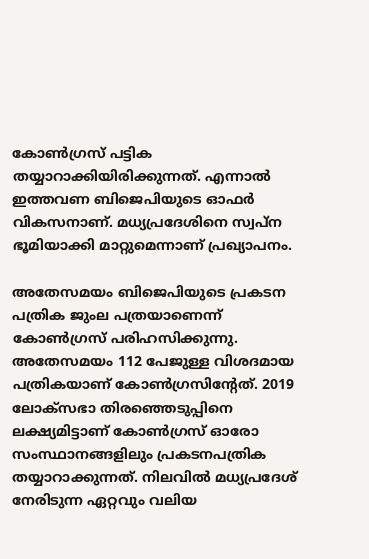കോണ്‍ഗ്രസ് പട്ടിക തയ്യാറാക്കിയിരിക്കുന്നത്. എന്നാല്‍ ഇത്തവണ ബിജെപിയുടെ ഓഫര്‍ വികസനാണ്. മധ്യപ്രദേശിനെ സ്വപ്‌ന ഭൂമിയാക്കി മാറ്റുമെന്നാണ് പ്രഖ്യാപനം.

അതേസമയം ബിജെപിയുടെ പ്രകടന പത്രിക ജുംല പത്രയാണെന്ന് കോണ്‍ഗ്രസ് പരിഹസിക്കുന്നു. അതേസമയം 112 പേജുള്ള വിശദമായ പത്രികയാണ് കോണ്‍ഗ്രസിന്റേത്. 2019 ലോക്‌സഭാ തിരഞ്ഞെടുപ്പിനെ ലക്ഷ്യമിട്ടാണ് കോണ്‍ഗ്രസ് ഓരോ സംസ്ഥാനങ്ങളിലും പ്രകടനപത്രിക തയ്യാറാക്കുന്നത്. നിലവില്‍ മധ്യപ്രദേശ് നേരിടുന്ന ഏറ്റവും വലിയ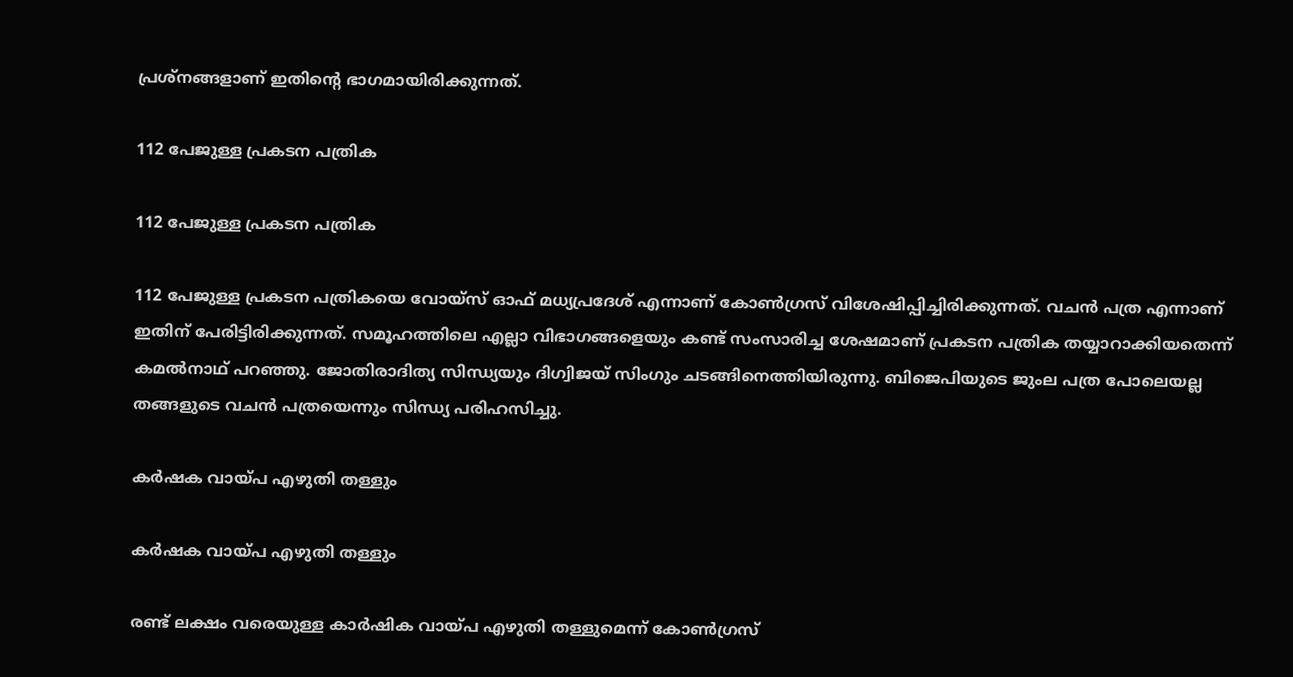പ്രശ്‌നങ്ങളാണ് ഇതിന്റെ ഭാഗമായിരിക്കുന്നത്.

112 പേജുള്ള പ്രകടന പത്രിക

112 പേജുള്ള പ്രകടന പത്രിക

112 പേജുള്ള പ്രകടന പത്രികയെ വോയ്‌സ് ഓഫ് മധ്യപ്രദേശ് എന്നാണ് കോണ്‍ഗ്രസ് വിശേഷിപ്പിച്ചിരിക്കുന്നത്. വചന്‍ പത്ര എന്നാണ് ഇതിന് പേരിട്ടിരിക്കുന്നത്. സമൂഹത്തിലെ എല്ലാ വിഭാഗങ്ങളെയും കണ്ട് സംസാരിച്ച ശേഷമാണ് പ്രകടന പത്രിക തയ്യാറാക്കിയതെന്ന് കമല്‍നാഥ് പറഞ്ഞു. ജോതിരാദിത്യ സിന്ധ്യയും ദിഗ്വിജയ് സിംഗും ചടങ്ങിനെത്തിയിരുന്നു. ബിജെപിയുടെ ജുംല പത്ര പോലെയല്ല തങ്ങളുടെ വചന്‍ പത്രയെന്നും സിന്ധ്യ പരിഹസിച്ചു.

കര്‍ഷക വായ്പ എഴുതി തള്ളും

കര്‍ഷക വായ്പ എഴുതി തള്ളും

രണ്ട് ലക്ഷം വരെയുള്ള കാര്‍ഷിക വായ്പ എഴുതി തള്ളുമെന്ന് കോണ്‍ഗ്രസ്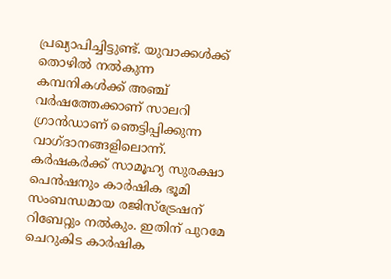പ്രഖ്യാപിച്ചിട്ടുണ്ട്. യുവാക്കള്‍ക്ക് തൊഴില്‍ നല്‍കുന്ന കമ്പനികള്‍ക്ക് അഞ്ച് വര്‍ഷത്തേക്കാണ് സാലറി ഗ്രാന്‍ഡാണ് ഞെട്ടിപ്പിക്കുന്ന വാഗ്ദാനങ്ങളിലൊന്ന്. കര്‍ഷകര്‍ക്ക് സാമൂഹ്യ സുരക്ഷാ പെന്‍ഷനും കാര്‍ഷിക ഭൂമി സംബന്ധമായ രജിസ്‌ട്രേഷന് റിബേറ്റും നല്‍കും. ഇതിന് പുറമേ ചെറുകിട കാര്‍ഷിക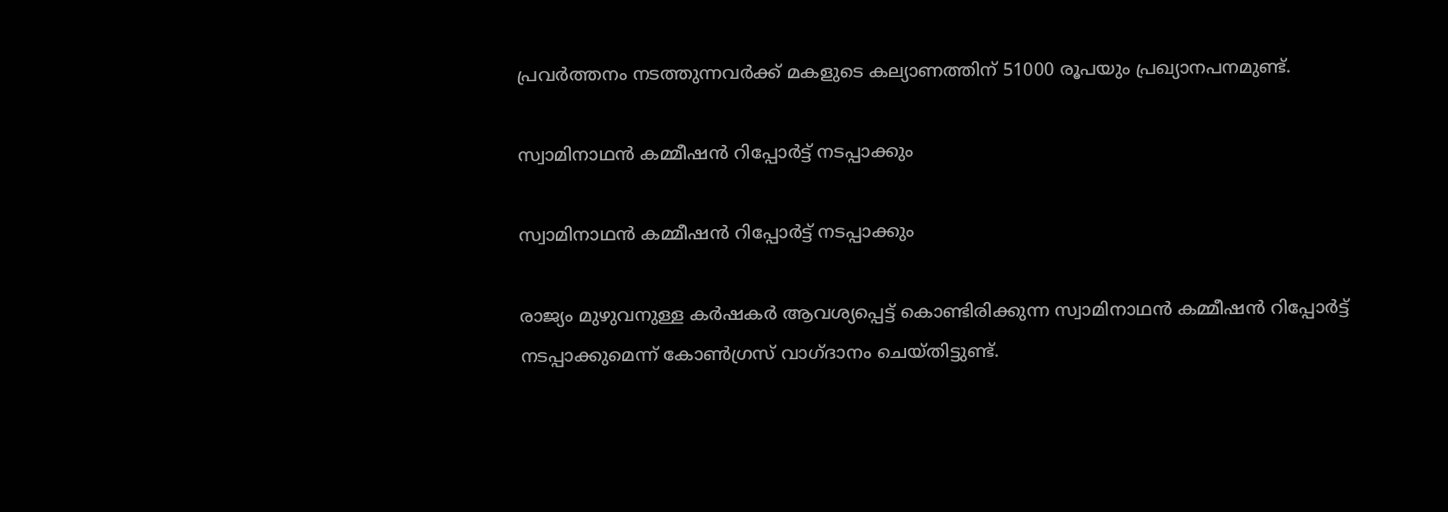പ്രവര്‍ത്തനം നടത്തുന്നവര്‍ക്ക് മകളുടെ കല്യാണത്തിന് 51000 രൂപയും പ്രഖ്യാനപനമുണ്ട്.

സ്വാമിനാഥന്‍ കമ്മീഷന്‍ റിപ്പോര്‍ട്ട് നടപ്പാക്കും

സ്വാമിനാഥന്‍ കമ്മീഷന്‍ റിപ്പോര്‍ട്ട് നടപ്പാക്കും

രാജ്യം മുഴുവനുള്ള കര്‍ഷകര്‍ ആവശ്യപ്പെട്ട് കൊണ്ടിരിക്കുന്ന സ്വാമിനാഥന്‍ കമ്മീഷന്‍ റിപ്പോര്‍ട്ട് നടപ്പാക്കുമെന്ന് കോണ്‍ഗ്രസ് വാഗ്ദാനം ചെയ്തിട്ടുണ്ട്.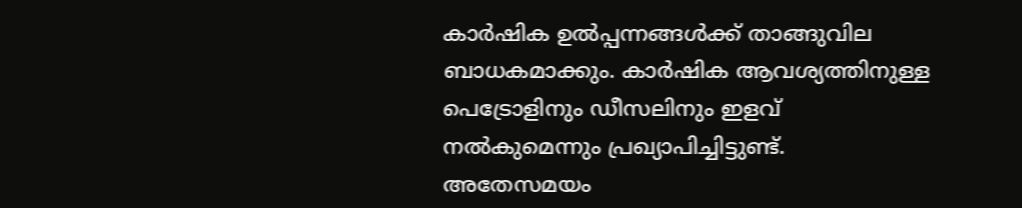കാര്‍ഷിക ഉല്‍പ്പന്നങ്ങള്‍ക്ക് താങ്ങുവില ബാധകമാക്കും. കാര്‍ഷിക ആവശ്യത്തിനുള്ള പെട്രോളിനും ഡീസലിനും ഇളവ് നല്‍കുമെന്നും പ്രഖ്യാപിച്ചിട്ടുണ്ട്. അതേസമയം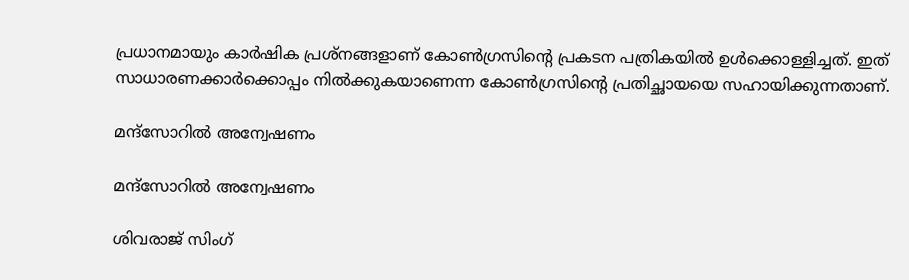പ്രധാനമായും കാര്‍ഷിക പ്രശ്‌നങ്ങളാണ് കോണ്‍ഗ്രസിന്റെ പ്രകടന പത്രികയില്‍ ഉള്‍ക്കൊള്ളിച്ചത്. ഇത് സാധാരണക്കാര്‍ക്കൊപ്പം നില്‍ക്കുകയാണെന്ന കോണ്‍ഗ്രസിന്റെ പ്രതിച്ഛായയെ സഹായിക്കുന്നതാണ്.

മന്ദ്‌സോറില്‍ അന്വേഷണം

മന്ദ്‌സോറില്‍ അന്വേഷണം

ശിവരാജ് സിംഗ്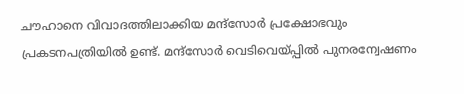ചൗഹാനെ വിവാദത്തിലാക്കിയ മന്ദ്‌സോര്‍ പ്രക്ഷോഭവും പ്രകടനപത്രിയില്‍ ഉണ്ട്. മന്ദ്‌സോര്‍ വെടിവെയ്പ്പില്‍ പുനരന്വേഷണം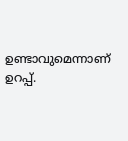ഉണ്ടാവുമെന്നാണ് ഉറപ്പ്.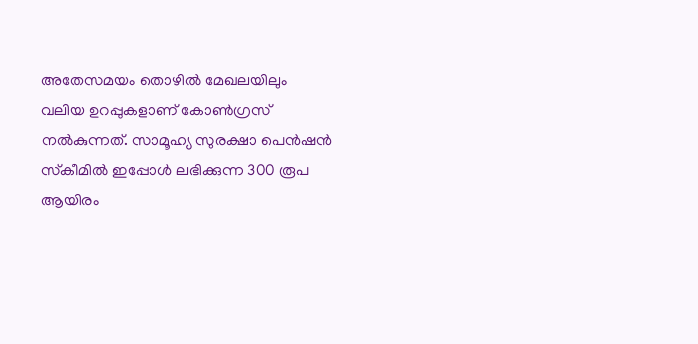അതേസമയം തൊഴില്‍ മേഖലയിലും വലിയ ഉറപ്പുകളാണ് കോണ്‍ഗ്രസ് നല്‍കുന്നത്. സാമൂഹ്യ സുരക്ഷാ പെന്‍ഷന്‍ സ്‌കീമില്‍ ഇപ്പോള്‍ ലഭിക്കുന്ന 300 രൂപ ആയിരം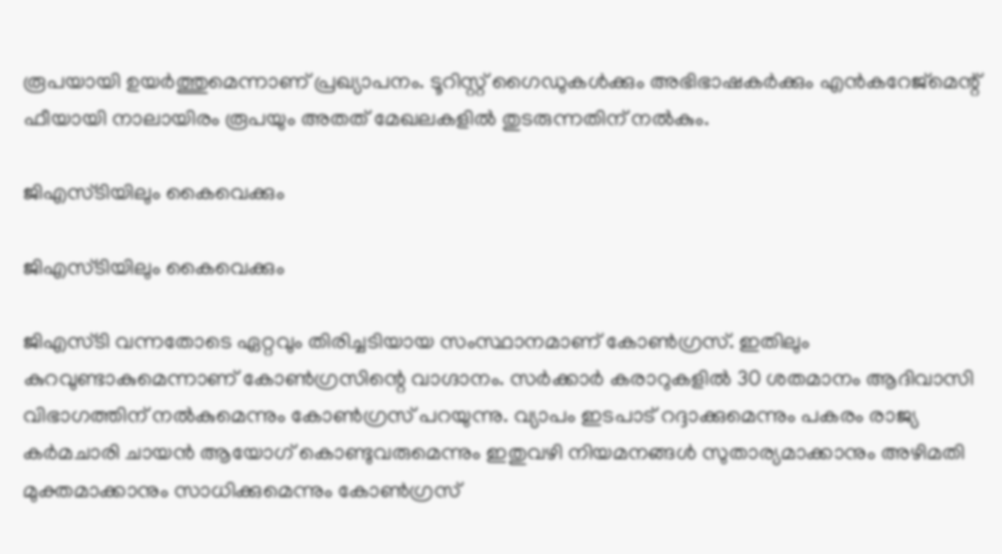രൂപയായി ഉയര്‍ത്തുമെന്നാണ് പ്രഖ്യാപനം. ടൂറിസ്റ്റ് ഗൈഡുകള്‍ക്കും അഭിഭാഷകര്‍ക്കും എന്‍കറേജ്‌മെന്റ് ഫീയായി നാലായിരം രൂപയും അതത് മേഖലകളില്‍ തുടരുന്നതിന് നല്‍കും.

ജിഎസ്ടിയിലും കൈവെക്കും

ജിഎസ്ടിയിലും കൈവെക്കും

ജിഎസ്ടി വന്നതോടെ ഏറ്റവും തിരിച്ചടിയായ സംസ്ഥാനമാണ് കോണ്‍ഗ്രസ്. ഇതിലും കുറവുണ്ടാകുമെന്നാണ് കോണ്‍ഗ്രസിന്റെ വാഗ്ദാനം. സര്‍ക്കാര്‍ കരാറുകളില്‍ 30 ശതമാനം ആദിവാസി വിഭാഗത്തിന് നല്‍കുമെന്നും കോണ്‍ഗ്രസ് പറയുന്നു. വ്യാപം ഇടപാട് റദ്ദാക്കുമെന്നും പകരം രാജ്യ കര്‍മചാരി ചായന്‍ ആയോഗ് കൊണ്ടുവരുമെന്നും ഇതുവഴി നിയമനങ്ങള്‍ സുതാര്യമാക്കാനും അഴിമതി മുക്തമാക്കാനും സാധിക്കുമെന്നും കോണ്‍ഗ്രസ്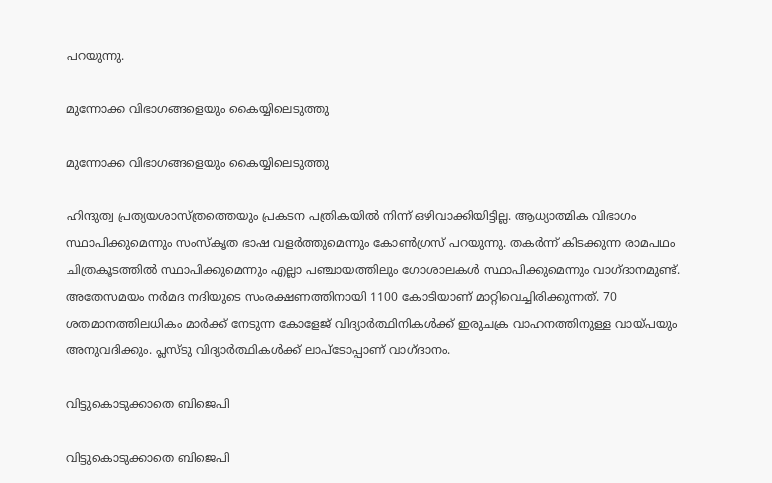പറയുന്നു.

മുന്നോക്ക വിഭാഗങ്ങളെയും കൈയ്യിലെടുത്തു

മുന്നോക്ക വിഭാഗങ്ങളെയും കൈയ്യിലെടുത്തു

ഹിന്ദുത്വ പ്രത്യയശാസ്ത്രത്തെയും പ്രകടന പത്രികയില്‍ നിന്ന് ഒഴിവാക്കിയിട്ടില്ല. ആധ്യാത്മിക വിഭാഗം സ്ഥാപിക്കുമെന്നും സംസ്‌കൃത ഭാഷ വളര്‍ത്തുമെന്നും കോണ്‍ഗ്രസ് പറയുന്നു. തകര്‍ന്ന് കിടക്കുന്ന രാമപഥം ചിത്രകൂടത്തില്‍ സ്ഥാപിക്കുമെന്നും എല്ലാ പഞ്ചായത്തിലും ഗോശാലകള്‍ സ്ഥാപിക്കുമെന്നും വാഗ്ദാനമുണ്ട്. അതേസമയം നര്‍മദ നദിയുടെ സംരക്ഷണത്തിനായി 1100 കോടിയാണ് മാറ്റിവെച്ചിരിക്കുന്നത്. 70 ശതമാനത്തിലധികം മാര്‍ക്ക് നേടുന്ന കോളേജ് വിദ്യാര്‍ത്ഥിനികള്‍ക്ക് ഇരുചക്ര വാഹനത്തിനുള്ള വായ്പയും അനുവദിക്കും. പ്ലസ്ടു വിദ്യാര്‍ത്ഥികള്‍ക്ക് ലാപ്‌ടോപ്പാണ് വാഗ്ദാനം.

വിട്ടുകൊടുക്കാതെ ബിജെപി

വിട്ടുകൊടുക്കാതെ ബിജെപി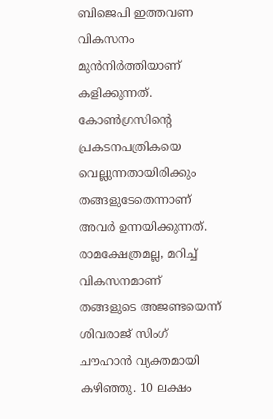ബിജെപി ഇത്തവണ വികസനം മുന്‍നിര്‍ത്തിയാണ് കളിക്കുന്നത്. കോണ്‍ഗ്രസിന്റെ പ്രകടനപത്രികയെ വെല്ലുന്നതായിരിക്കും തങ്ങളുടേതെന്നാണ് അവര്‍ ഉന്നയിക്കുന്നത്. രാമക്ഷേത്രമല്ല, മറിച്ച് വികസനമാണ് തങ്ങളുടെ അജണ്ടയെന്ന് ശിവരാജ് സിംഗ് ചൗഹാന്‍ വ്യക്തമായി കഴിഞ്ഞു. 10 ലക്ഷം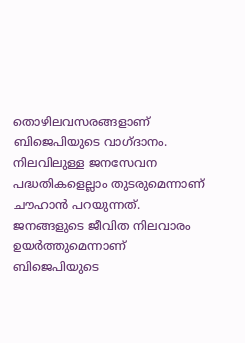തൊഴിലവസരങ്ങളാണ് ബിജെപിയുടെ വാഗ്ദാനം. നിലവിലുള്ള ജനസേവന പദ്ധതികളെല്ലാം തുടരുമെന്നാണ് ചൗഹാന്‍ പറയുന്നത്. ജനങ്ങളുടെ ജീവിത നിലവാരം ഉയര്‍ത്തുമെന്നാണ് ബിജെപിയുടെ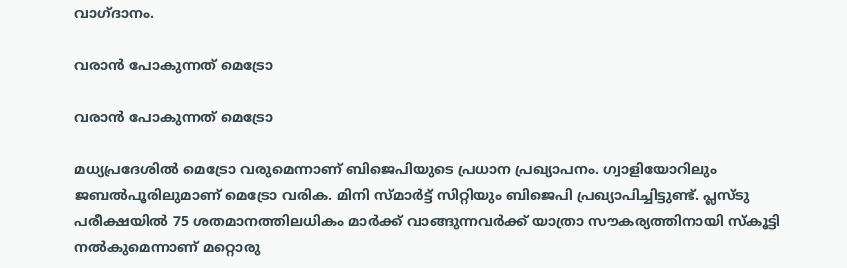വാഗ്ദാനം.

വരാന്‍ പോകുന്നത് മെട്രോ

വരാന്‍ പോകുന്നത് മെട്രോ

മധ്യപ്രദേശില്‍ മെട്രോ വരുമെന്നാണ് ബിജെപിയുടെ പ്രധാന പ്രഖ്യാപനം. ഗ്വാളിയോറിലും ജബല്‍പൂരിലുമാണ് മെട്രോ വരിക. മിനി സ്മാര്‍ട്ട് സിറ്റിയും ബിജെപി പ്രഖ്യാപിച്ചിട്ടുണ്ട്. പ്ലസ്ടു പരീക്ഷയില്‍ 75 ശതമാനത്തിലധികം മാര്‍ക്ക് വാങ്ങുന്നവര്‍ക്ക് യാത്രാ സൗകര്യത്തിനായി സ്‌കൂട്ടി നല്‍കുമെന്നാണ് മറ്റൊരു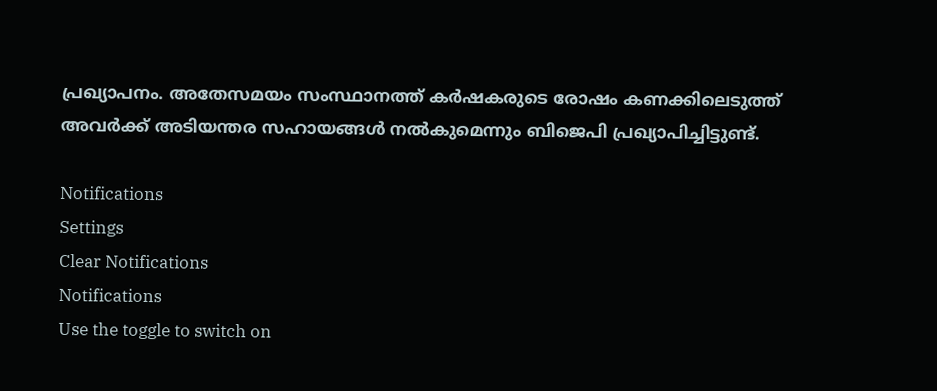പ്രഖ്യാപനം. അതേസമയം സംസ്ഥാനത്ത് കര്‍ഷകരുടെ രോഷം കണക്കിലെടുത്ത് അവര്‍ക്ക് അടിയന്തര സഹായങ്ങള്‍ നല്‍കുമെന്നും ബിജെപി പ്രഖ്യാപിച്ചിട്ടുണ്ട്.

Notifications
Settings
Clear Notifications
Notifications
Use the toggle to switch on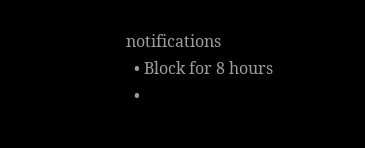notifications
  • Block for 8 hours
  •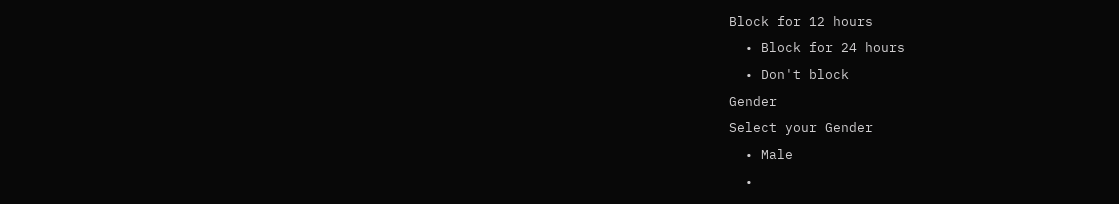Block for 12 hours
  • Block for 24 hours
  • Don't block
Gender
Select your Gender
  • Male
  •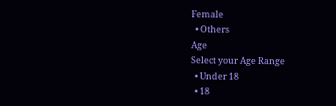Female
  • Others
Age
Select your Age Range
  • Under 18
  • 18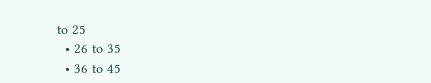to 25
  • 26 to 35
  • 36 to 45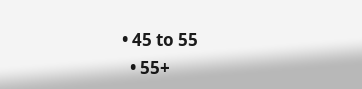• 45 to 55
  • 55+